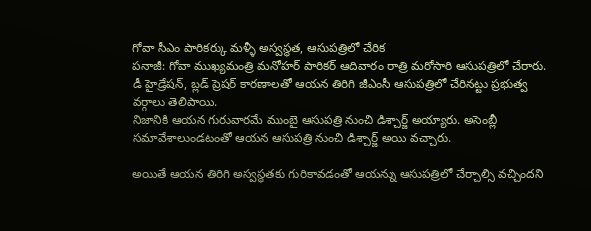గోవా సీఎం పారికర్కు మళ్ళీ అస్వస్థత, ఆసుపత్రిలో చేరిక
పనాజీ: గోవా ముఖ్యమంత్రి మనోహర్ పారికర్ ఆదివారం రాత్రి మరోసారి ఆసుపత్రిలో చేరారు. డీ హైడ్రేషన్, బ్లడ్ ప్రెషర్ కారణాలతో ఆయన తిరిగి జీఎంసీ ఆసుపత్రిలో చేరినట్టు ప్రభుత్వ వర్గాలు తెలిపాయి.
నిజానికి ఆయన గురువారమే ముంబై ఆసుపత్రి నుంచి డిశ్చార్జ్ అయ్యారు. అసెంబ్లీ సమావేశాలుండటంతో ఆయన ఆసుపత్రి నుంచి డిశ్చార్జ్ అయి వచ్చారు.

అయితే ఆయన తిరిగి అస్వస్థతకు గురికావడంతో ఆయన్ను ఆసుపత్రిలో చేర్చాల్సి వచ్చిందని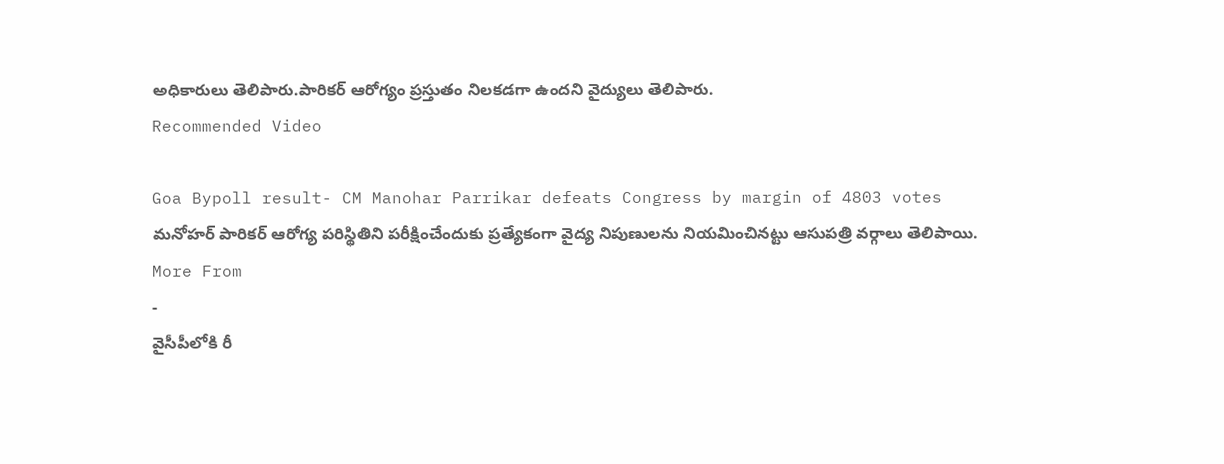అధికారులు తెలిపారు.పారికర్ ఆరోగ్యం ప్రస్తుతం నిలకడగా ఉందని వైద్యులు తెలిపారు.
Recommended Video

Goa Bypoll result- CM Manohar Parrikar defeats Congress by margin of 4803 votes
మనోహర్ పారికర్ ఆరోగ్య పరిస్థితిని పరీక్షించేందుకు ప్రత్యేకంగా వైద్య నిపుణులను నియమించినట్టు ఆసుపత్రి వర్గాలు తెలిపాయి.
More From
-
వైసీపీలోకి రీ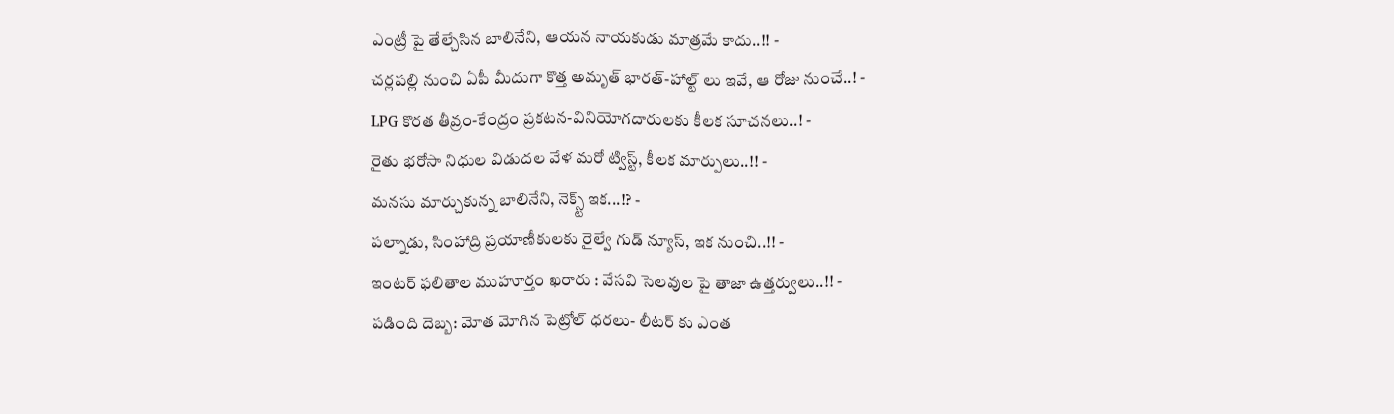ఎంట్రీ పై తేల్చేసిన బాలినేని, ఆయన నాయకుడు మాత్రమే కాదు..!! -
చర్లపల్లి నుంచి ఏపీ మీదుగా కొత్త అమృత్ భారత్-హాల్ట్ లు ఇవే, ఆ రోజు నుంచే..! -
LPG కొరత తీవ్రం-కేంద్రం ప్రకటన-వినియోగదారులకు కీలక సూచనలు..! -
రైతు భరోసా నిధుల విడుదల వేళ మరో ట్విస్ట్, కీలక మార్పులు..!! -
మనసు మార్చుకున్న బాలినేని, నెక్స్ట్ ఇక...!? -
పల్నాడు, సింహాద్రి ప్రయాణీకులకు రైల్వే గుడ్ న్యూస్, ఇక నుంచి..!! -
ఇంటర్ ఫలితాల ముహూర్తం ఖరారు : వేసవి సెలవుల పై తాజా ఉత్తర్వులు..!! -
పడింది దెబ్బ: మోత మోగిన పెట్రోల్ ధరలు- లీటర్ కు ఎంత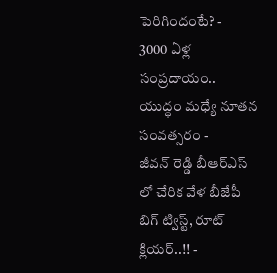పెరిగిందంటే? -
3000 ఏళ్ల సంప్రదాయం.. యుద్ధం మధ్యే నూతన సంవత్సరం -
జీవన్ రెడ్డి బీఆర్ఎస్ లో చేరిక వేళ బీజేపీ బిగ్ ట్విస్ట్, రూట్ క్లియర్..!! -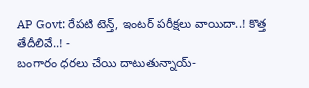AP Govt: రేపటి టెన్త్, ఇంటర్ పరీక్షలు వాయిదా..! కొత్త తేదీలివే..! -
బంగారం ధరలు చేయి దాటుతున్నాయ్-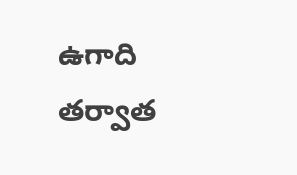ఉగాది తర్వాత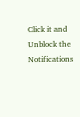Click it and Unblock the Notifications